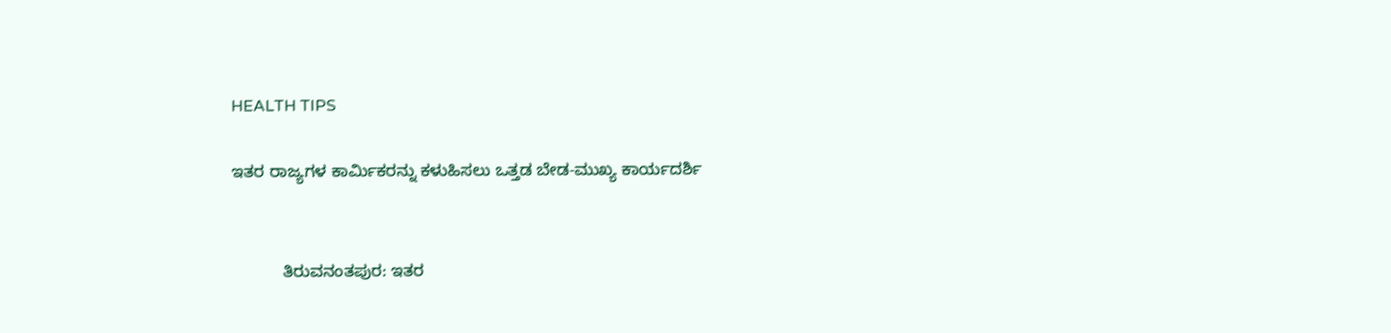HEALTH TIPS

ಇತರ ರಾಜ್ಯಗಳ ಕಾರ್ಮಿಕರನ್ನು ಕಳುಹಿಸಲು ಒತ್ತಡ ಬೇಡ-ಮುಖ್ಯ ಕಾರ್ಯದರ್ಶಿ


           ತಿರುವನಂತಪುರ: ಇತರ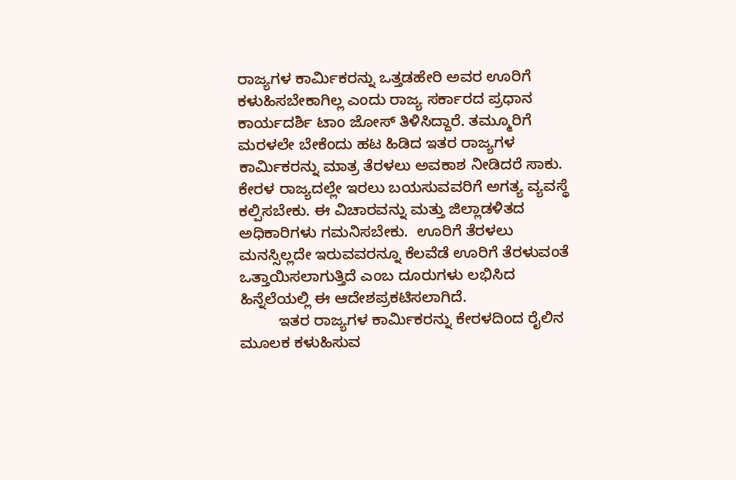ರಾಜ್ಯಗಳ ಕಾರ್ಮಿಕರನ್ನು ಒತ್ತಡಹೇರಿ ಅವರ ಊರಿಗೆ ಕಳುಹಿಸಬೇಕಾಗಿಲ್ಲ ಎಂದು ರಾಜ್ಯ ಸರ್ಕಾರದ ಪ್ರಧಾನ ಕಾರ್ಯದರ್ಶಿ ಟಾಂ ಜೋಸ್ ತಿಳಿಸಿದ್ದಾರೆ. ತಮ್ಮೂರಿಗೆ ಮರಳಲೇ ಬೇಕೆಂದು ಹಟ ಹಿಡಿದ ಇತರ ರಾಜ್ಯಗಳ ಕಾರ್ಮಿಕರನ್ನು ಮಾತ್ರ ತೆರಳಲು ಅವಕಾಶ ನೀಡಿದರೆ ಸಾಕು. ಕೇರಳ ರಾಜ್ಯದಲ್ಲೇ ಇರಲು ಬಯಸುವವರಿಗೆ ಅಗತ್ಯ ವ್ಯವಸ್ಥೆ ಕಲ್ಪಿಸಬೇಕು. ಈ ವಿಚಾರವನ್ನು ಮತ್ತು ಜಿಲ್ಲಾಡಳಿತದ ಅಧಿಕಾರಿಗಳು ಗಮನಿಸಬೇಕು.  ಊರಿಗೆ ತೆರಳಲು ಮನಸ್ಸಿಲ್ಲದೇ ಇರುವವರನ್ನೂ ಕೆಲವೆಡೆ ಊರಿಗೆ ತೆರಳುವಂತೆ ಒತ್ತಾಯಿಸಲಾಗುತ್ತಿದೆ ಎಂಬ ದೂರುಗಳು ಲಭಿಸಿದ ಹಿನ್ನೆಲೆಯಲ್ಲಿ ಈ ಆದೇಶಪ್ರಕಟಿಸಲಾಗಿದೆ.
         ಇತರ ರಾಜ್ಯಗಳ ಕಾರ್ಮಿಕರನ್ನು ಕೇರಳದಿಂದ ರೈಲಿನ ಮೂಲಕ ಕಳುಹಿಸುವ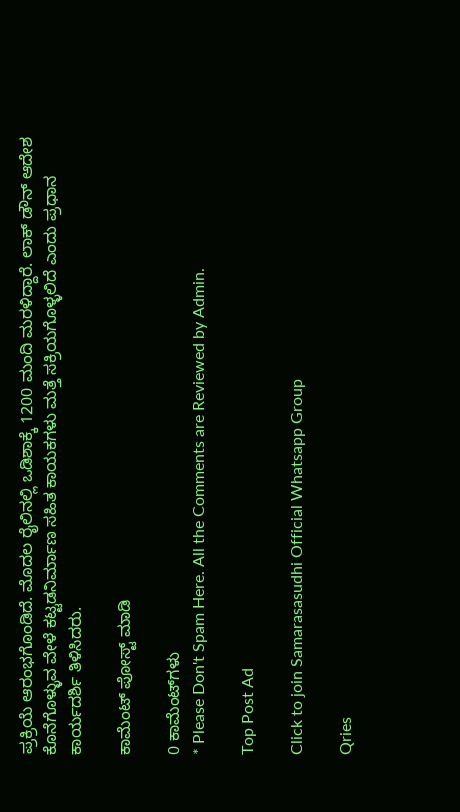ಪ್ರಕ್ರಿಯೆ ಆರಂಭಗೊಂಡಿದೆ. ಮೊದಲ ರೈಲಿನಲ್ಲಿ ಒಡಿಶಾಕ್ಕೆ 1200 ಮಂದಿ ಮರಳಿದ್ದಾರೆ. ಲಾಕ್ ಡೌನ್ ಆದೇಶ ಕೊನೆಗೊಳ್ಳುವ ವೇಳೆ ಕಟ್ಟಡನಿರ್ಮಾಣ ಸಹಿತ ಕಾಯಕಗಳು ಮತ್ತೆ ಸಕ್ರಿಯಗೊಳ್ಳಲಿದೆ ಎಂದು ಪ್ರಧಾನ ಕಾರ್ಯದರ್ಶಿ ತಿಳಿಸಿದರು.

ಕಾಮೆಂಟ್‌‌ ಪೋಸ್ಟ್‌ ಮಾಡಿ

0 ಕಾಮೆಂಟ್‌ಗಳು
* Please Don't Spam Here. All the Comments are Reviewed by Admin.

Top Post Ad

Click to join Samarasasudhi Official Whatsapp Group

Qries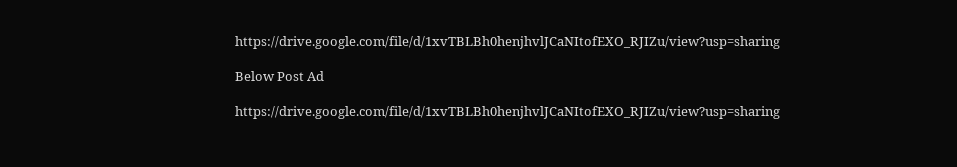https://drive.google.com/file/d/1xvTBLBh0henjhvlJCaNItofEXO_RJIZu/view?usp=sharing

Below Post Ad

https://drive.google.com/file/d/1xvTBLBh0henjhvlJCaNItofEXO_RJIZu/view?usp=sharing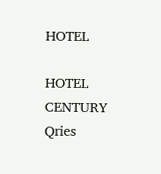HOTEL

HOTEL
CENTURY
Qries